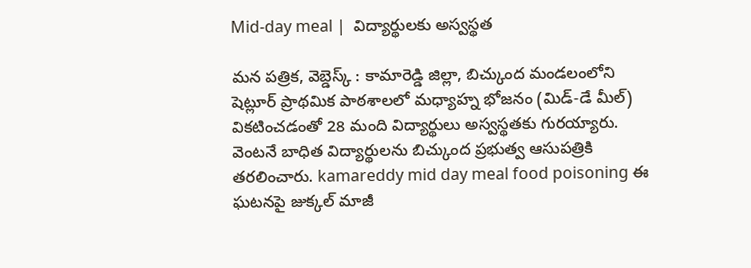Mid-day meal |  విద్యార్థులకు అస్వస్థత

మన పత్రిక, వెబ్డెస్క్ : కామారెడ్డి జిల్లా, బిచ్కుంద మండలంలోని షెట్లూర్ ప్రాథమిక పాఠశాలలో మధ్యాహ్న భోజనం (మిడ్-డే మీల్) వికటించడంతో 28 మంది విద్యార్థులు అస్వస్థతకు గురయ్యారు. వెంటనే బాధిత విద్యార్థులను బిచ్కుంద ప్రభుత్వ ఆసుపత్రికి తరలించారు. kamareddy mid day meal food poisoning ఈ ఘటనపై జుక్కల్ మాజీ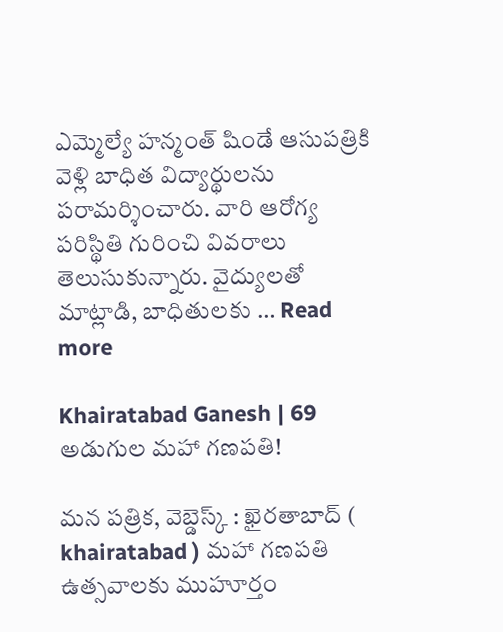ఎమ్మెల్యే హన్మంత్ షిండే ఆసుపత్రికి వెళ్లి బాధిత విద్యార్థులను పరామర్శించారు. వారి ఆరోగ్య పరిస్థితి గురించి వివరాలు తెలుసుకున్నారు. వైద్యులతో మాట్లాడి, బాధితులకు … Read more

Khairatabad Ganesh | 69 అడుగుల మహా గణపతి!

మన పత్రిక, వెబ్డెస్క్ : ఖైరతాబాద్ ( khairatabad ) మహా గణపతి ఉత్సవాలకు ముహూర్తం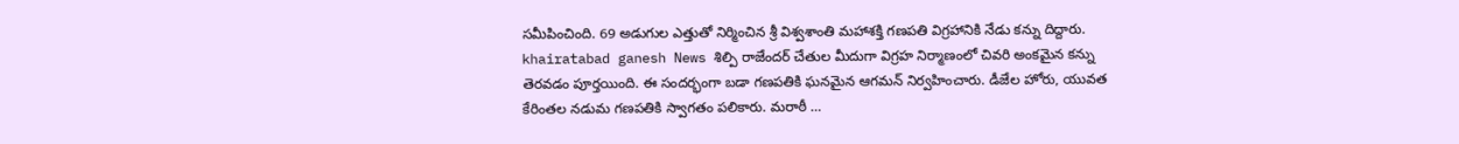సమీపించింది. 69 అడుగుల ఎత్తుతో నిర్మించిన శ్రీ విశ్వశాంతి మహాశక్తి గణపతి విగ్రహానికి నేడు కన్ను దిద్దారు. khairatabad ganesh News శిల్పి రాజేందర్ చేతుల మీదుగా విగ్రహ నిర్మాణంలో చివరి అంకమైన కన్ను తెరవడం పూర్తయింది. ఈ సందర్భంగా బడా గణపతికి ఘనమైన ఆగమన్ నిర్వహించారు. డీజేల హోరు, యువత కేరింతల నడుమ గణపతికి స్వాగతం పలికారు. మరాఠీ …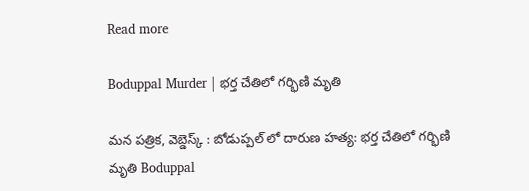Read more

Boduppal Murder | భర్త చేతిలో గర్భిణి మృతి

మన పత్రిక, వెబ్డెస్క్ : బోడుప్పల్ లో దారుణ హత్య: భర్త చేతిలో గర్భిణి మృతి Boduppal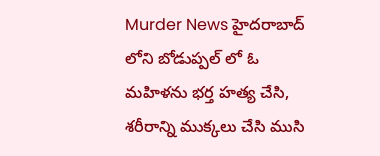Murder News హైదరాబాద్ లోని బోడుప్పల్ లో ఓ మహిళను భర్త హత్య చేసి, శరీరాన్ని ముక్కలు చేసి ముసి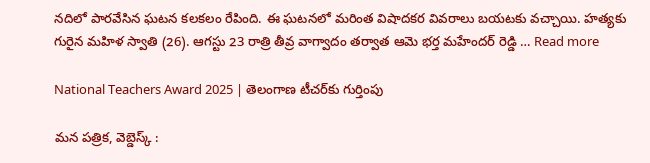నదిలో పారవేసిన ఘటన కలకలం రేపింది. ఈ ఘటనలో మరింత విషాదకర వివరాలు బయటకు వచ్చాయి. హత్యకు గురైన మహిళ స్వాతి (26). ఆగస్టు 23 రాత్రి తీవ్ర వాగ్వాదం తర్వాత ఆమె భర్త మహేందర్ రెడ్డి … Read more

National Teachers Award 2025 | తెలంగాణ టీచర్‌కు గుర్తింపు

మన పత్రిక, వెబ్డెస్క్ :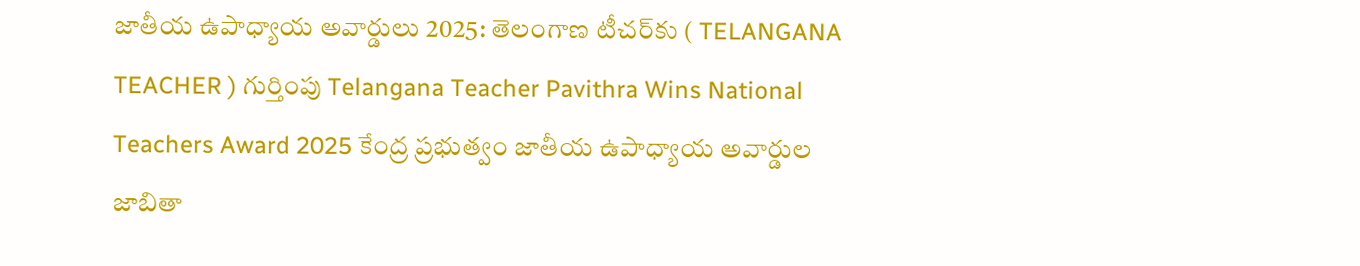జాతీయ ఉపాధ్యాయ అవార్డులు 2025: తెలంగాణ టీచర్‌కు ( TELANGANA TEACHER ) గుర్తింపు Telangana Teacher Pavithra Wins National Teachers Award 2025 కేంద్ర ప్రభుత్వం జాతీయ ఉపాధ్యాయ అవార్డుల జాబితా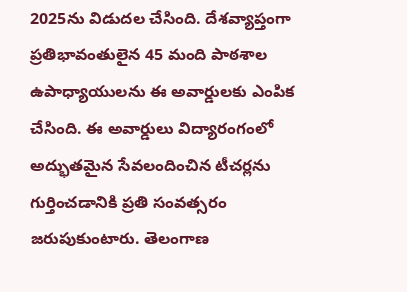2025ను విడుదల చేసింది. దేశవ్యాప్తంగా ప్రతిభావంతులైన 45 మంది పాఠశాల ఉపాధ్యాయులను ఈ అవార్డులకు ఎంపిక చేసింది. ఈ అవార్డులు విద్యారంగంలో అద్భుతమైన సేవలందించిన టీచర్లను గుర్తించడానికి ప్రతి సంవత్సరం జరుపుకుంటారు. తెలంగాణ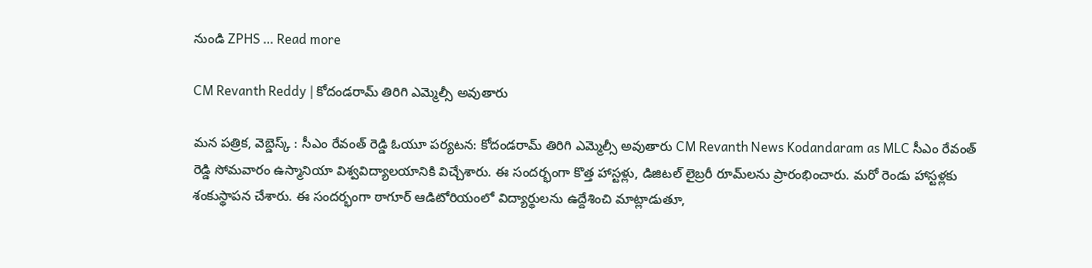నుండి ZPHS … Read more

CM Revanth Reddy | కోదండరామ్ తిరిగి ఎమ్మెల్సీ అవుతారు

మన పత్రిక, వెబ్డెస్క్ : సీఎం రేవంత్ రెడ్డి ఓయూ పర్యటన: కోదండరామ్ తిరిగి ఎమ్మెల్సీ అవుతారు CM Revanth News Kodandaram as MLC సీఎం రేవంత్ రెడ్డి సోమవారం ఉస్మానియా విశ్వవిద్యాలయానికి విచ్చేశారు. ఈ సందర్భంగా కొత్త హాస్టళ్లు, డిజిటల్ లైబ్రరీ రూమ్‌లను ప్రారంభించారు. మరో రెండు హాస్టళ్లకు శంకుస్థాపన చేశారు. ఈ సందర్భంగా ఠాగూర్ ఆడిటోరియంలో విద్యార్థులను ఉద్దేశించి మాట్లాడుతూ,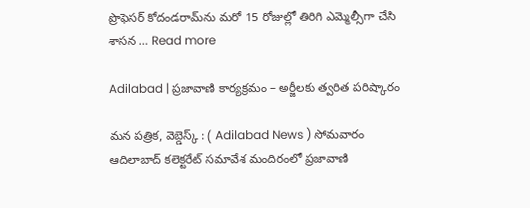ప్రొఫెసర్ కోదండరామ్‌ను మరో 15 రోజుల్లో తిరిగి ఎమ్మెల్సీగా చేసి శాసన … Read more

Adilabad | ప్రజావాణి కార్యక్రమం – అర్జీలకు త్వరిత పరిష్కారం

మన పత్రిక, వెబ్డెస్క్ : ( Adilabad News ) సోమవారం ఆదిలాబాద్ కలెక్టరేట్ సమావేశ మందిరంలో ప్రజావాణి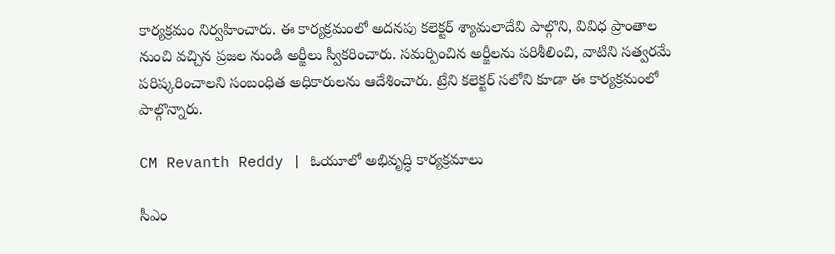కార్యక్రమం నిర్వహించారు. ఈ కార్యక్రమంలో అదనపు కలెక్టర్ శ్యామలాదేవి పాల్గొని, వివిధ ప్రాంతాల నుంచి వచ్చిన ప్రజల నుండి అర్జీలు స్వీకరించారు. సమర్పించిన అర్జీలను పరిశీలించి, వాటిని సత్వరమే పరిష్కరించాలని సంబంధిత అధికారులను ఆదేశించారు. ట్రేని కలెక్టర్ సలోని కూడా ఈ కార్యక్రమంలో పాల్గొన్నారు.

CM Revanth Reddy | ఓయూలో అభివృద్ధి కార్యక్రమాలు

సీఎం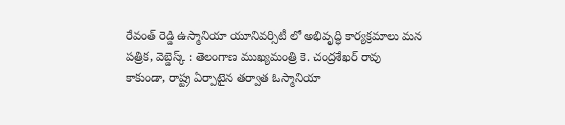రేవంత్ రెడ్డి ఉస్మానియా యూనివర్సిటీ లో అభివృద్ధి కార్యక్రమాలు మన పత్రిక, వెబ్డెస్క్ : తెలంగాణ ముఖ్యమంత్రి కె. చంద్రశేఖర్ రావు కాకుండా, రాష్ట్ర ఏర్పాటైన తర్వాత ఓస్మానియా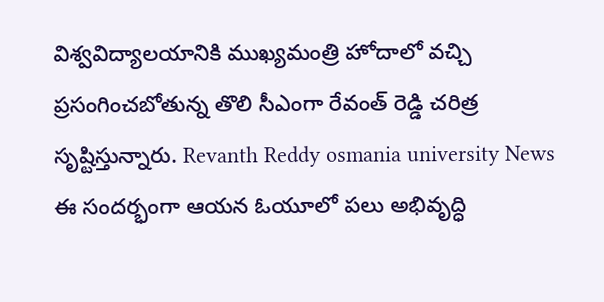విశ్వవిద్యాలయానికి ముఖ్యమంత్రి హోదాలో వచ్చి ప్రసంగించబోతున్న తొలి సీఎంగా రేవంత్ రెడ్డి చరిత్ర సృష్టిస్తున్నారు. Revanth Reddy osmania university News ఈ సందర్భంగా ఆయన ఓయూలో పలు అభివృద్ధి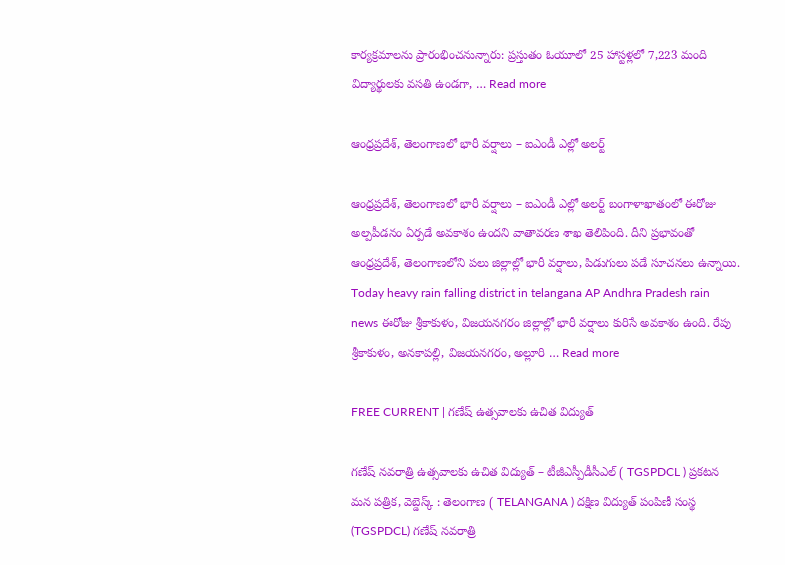కార్యక్రమాలను ప్రారంభించనున్నారు: ప్రస్తుతం ఓయూలో 25 హాస్టళ్లలో 7,223 మంది విద్యార్థులకు వసతి ఉండగా, … Read more

ఆంధ్రప్రదేశ్, తెలంగాణలో భారీ వర్షాలు – ఐఎండీ ఎల్లో అలర్ట్

ఆంధ్రప్రదేశ్, తెలంగాణలో భారీ వర్షాలు – ఐఎండీ ఎల్లో అలర్ట్ బంగాళాఖాతంలో ఈరోజు అల్పపీడనం ఏర్పడే అవకాశం ఉందని వాతావరణ శాఖ తెలిపింది. దీని ప్రభావంతో ఆంధ్రప్రదేశ్, తెలంగాణలోని పలు జిల్లాల్లో భారీ వర్షాలు, పిడుగులు పడే సూచనలు ఉన్నాయి. Today heavy rain falling district in telangana AP Andhra Pradesh rain news ఈరోజు శ్రీకాకుళం, విజయనగరం జిల్లాల్లో భారీ వర్షాలు కురిసే అవకాశం ఉంది. రేపు శ్రీకాకుళం, అనకాపల్లి, విజయనగరం, అల్లూరి … Read more

FREE CURRENT | గణేష్ ఉత్సవాలకు ఉచిత విద్యుత్

గణేష్ నవరాత్రి ఉత్సవాలకు ఉచిత విద్యుత్ – టీజీఎస్పీడీసీఎల్ ( TGSPDCL ) ప్రకటన మన పత్రిక, వెబ్డెస్క్ : తెలంగాణ ( TELANGANA ) దక్షిణ విద్యుత్ పంపిణీ సంస్థ (TGSPDCL) గణేష్ నవరాత్రి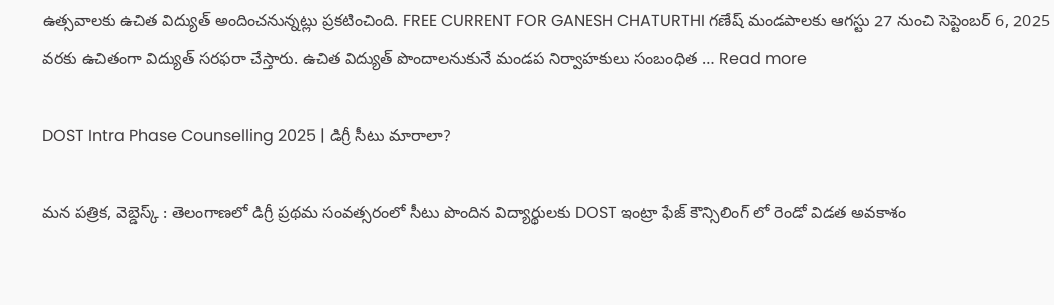ఉత్సవాలకు ఉచిత విద్యుత్ అందించనున్నట్లు ప్రకటించింది. FREE CURRENT FOR GANESH CHATURTHI గణేష్ మండపాలకు ఆగస్టు 27 నుంచి సెప్టెంబర్ 6, 2025 వరకు ఉచితంగా విద్యుత్ సరఫరా చేస్తారు. ఉచిత విద్యుత్ పొందాలనుకునే మండప నిర్వాహకులు సంబంధిత … Read more

DOST Intra Phase Counselling 2025 | డిగ్రీ సీటు మారాలా?

మన పత్రిక, వెబ్డెస్క్ : తెలంగాణలో డిగ్రీ ప్రథమ సంవత్సరంలో సీటు పొందిన విద్యార్థులకు DOST ఇంట్రా ఫేజ్ కౌన్సిలింగ్ లో రెండో విడత అవకాశం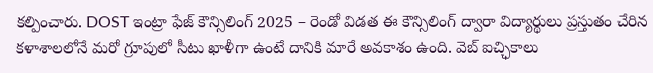కల్పించారు. DOST ఇంట్రా ఫేజ్ కౌన్సిలింగ్ 2025 – రెండో విడత ఈ కౌన్సిలింగ్ ద్వారా విద్యార్థులు ప్రస్తుతం చేరిన కళాశాలలోనే మరో గ్రూపులో సీటు ఖాళీగా ఉంటే దానికి మారే అవకాశం ఉంది. వెబ్ ఐచ్ఛికాలు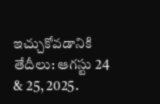ఇచ్చుకోవడానికి తేదీలు: ఆగస్టు 24 & 25, 2025.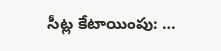సీట్ల కేటాయింపు: …